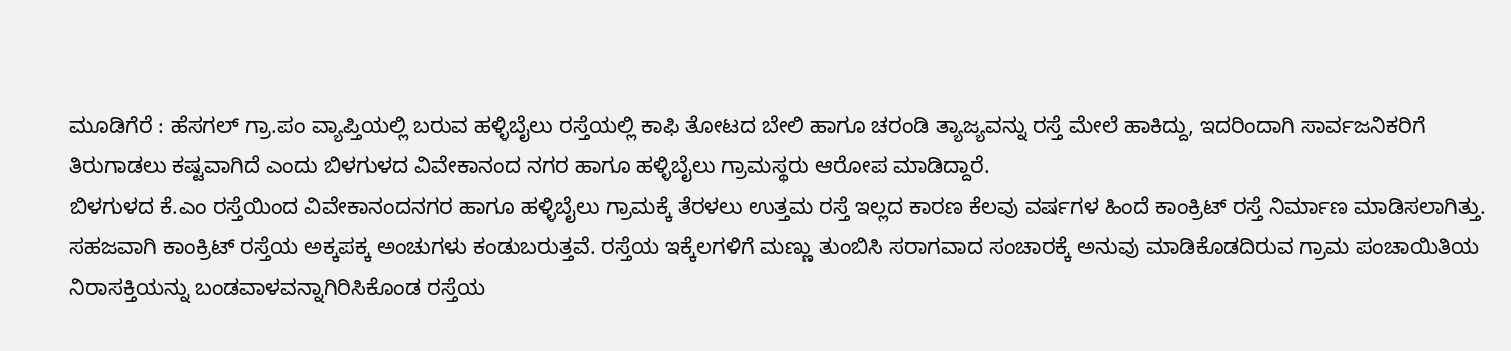ಮೂಡಿಗೆರೆ : ಹೆಸಗಲ್ ಗ್ರಾ.ಪಂ ವ್ಯಾಪ್ತಿಯಲ್ಲಿ ಬರುವ ಹಳ್ಳಿಬೈಲು ರಸ್ತೆಯಲ್ಲಿ ಕಾಫಿ ತೋಟದ ಬೇಲಿ ಹಾಗೂ ಚರಂಡಿ ತ್ಯಾಜ್ಯವನ್ನು ರಸ್ತೆ ಮೇಲೆ ಹಾಕಿದ್ದು, ಇದರಿಂದಾಗಿ ಸಾರ್ವಜನಿಕರಿಗೆ ತಿರುಗಾಡಲು ಕಷ್ಟವಾಗಿದೆ ಎಂದು ಬಿಳಗುಳದ ವಿವೇಕಾನಂದ ನಗರ ಹಾಗೂ ಹಳ್ಳಿಬೈಲು ಗ್ರಾಮಸ್ಥರು ಆರೋಪ ಮಾಡಿದ್ದಾರೆ.
ಬಿಳಗುಳದ ಕೆ.ಎಂ ರಸ್ತೆಯಿಂದ ವಿವೇಕಾನಂದನಗರ ಹಾಗೂ ಹಳ್ಳಿಬೈಲು ಗ್ರಾಮಕ್ಕೆ ತೆರಳಲು ಉತ್ತಮ ರಸ್ತೆ ಇಲ್ಲದ ಕಾರಣ ಕೆಲವು ವರ್ಷಗಳ ಹಿಂದೆ ಕಾಂಕ್ರಿಟ್ ರಸ್ತೆ ನಿರ್ಮಾಣ ಮಾಡಿಸಲಾಗಿತ್ತು. ಸಹಜವಾಗಿ ಕಾಂಕ್ರಿಟ್ ರಸ್ತೆಯ ಅಕ್ಕಪಕ್ಕ ಅಂಚುಗಳು ಕಂಡುಬರುತ್ತವೆ. ರಸ್ತೆಯ ಇಕ್ಕೆಲಗಳಿಗೆ ಮಣ್ಣು ತುಂಬಿಸಿ ಸರಾಗವಾದ ಸಂಚಾರಕ್ಕೆ ಅನುವು ಮಾಡಿಕೊಡದಿರುವ ಗ್ರಾಮ ಪಂಚಾಯಿತಿಯ ನಿರಾಸಕ್ತಿಯನ್ನು ಬಂಡವಾಳವನ್ನಾಗಿರಿಸಿಕೊಂಡ ರಸ್ತೆಯ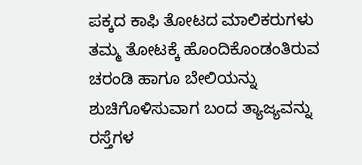ಪಕ್ಕದ ಕಾಫಿ ತೋಟದ ಮಾಲಿಕರುಗಳು ತಮ್ಮ ತೋಟಕ್ಕೆ ಹೊಂದಿಕೊಂಡಂತಿರುವ ಚರಂಡಿ ಹಾಗೂ ಬೇಲಿಯನ್ನು ಶುಚಿಗೊಳಿಸುವಾಗ ಬಂದ ತ್ಯಾಜ್ಯವನ್ನು ರಸ್ತೆಗಳ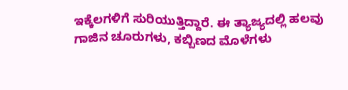ಇಕ್ಕೆಲಗಳಿಗೆ ಸುರಿಯುತ್ತಿದ್ದಾರೆ. ಈ ತ್ಯಾಜ್ಯದಲ್ಲಿ ಹಲವು ಗಾಜಿನ ಚೂರುಗಳು, ಕಬ್ಬಿಣದ ಮೊಳೆಗಳು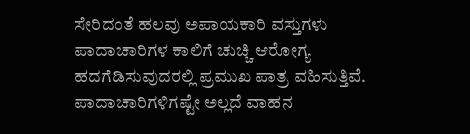ಸೇರಿದಂತೆ ಹಲವು ಅಪಾಯಕಾರಿ ವಸ್ತುಗಳು ಪಾದಾಚಾರಿಗಳ ಕಾಲಿಗೆ ಚುಚ್ಚಿ ಆರೋಗ್ಯ ಹದಗೆಡಿಸುವುದರಲ್ಲಿ ಪ್ರಮುಖ ಪಾತ್ರ ವಹಿಸುತ್ತಿವೆ. ಪಾದಾಚಾರಿಗಳಿಗಷ್ಟೇ ಅಲ್ಲದೆ ವಾಹನ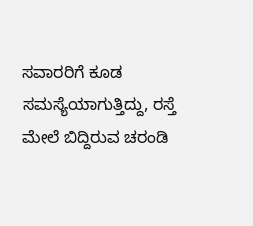ಸವಾರರಿಗೆ ಕೂಡ ಸಮಸ್ಯೆಯಾಗುತ್ತಿದ್ದು, ರಸ್ತೆ ಮೇಲೆ ಬಿದ್ದಿರುವ ಚರಂಡಿ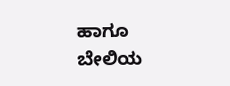ಹಾಗೂ ಬೇಲಿಯ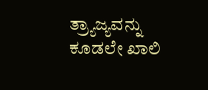ತ್ರ್ಯಾಜ್ಯವನ್ನು ಕೂಡಲೇ ಖಾಲಿ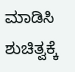ಮಾಡಿಸಿ ಶುಚಿತ್ವಕ್ಕೆ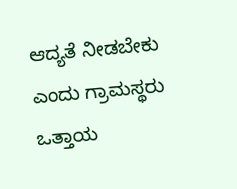ಆದ್ಯತೆ ನೀಡಬೇಕು ಎಂದು ಗ್ರಾಮಸ್ಥರು ಒತ್ತಾಯ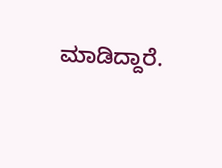ಮಾಡಿದ್ದಾರೆ.